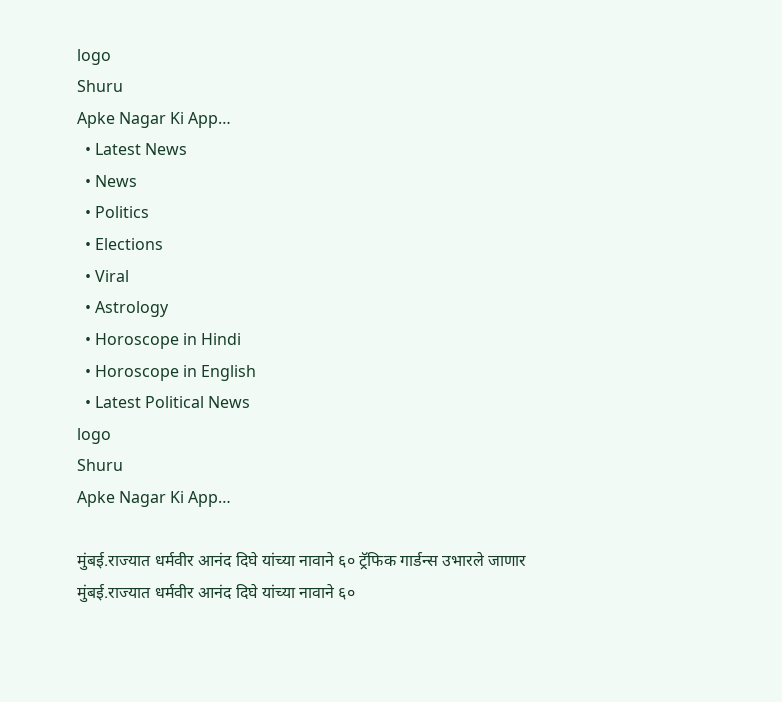logo
Shuru
Apke Nagar Ki App…
  • Latest News
  • News
  • Politics
  • Elections
  • Viral
  • Astrology
  • Horoscope in Hindi
  • Horoscope in English
  • Latest Political News
logo
Shuru
Apke Nagar Ki App…

मुंबई.राज्यात धर्मवीर आनंद दिघे यांच्या नावाने ६० ट्रॅफिक गार्डन्स उभारले जाणार मुंबई.राज्यात धर्मवीर आनंद दिघे यांच्या नावाने ६०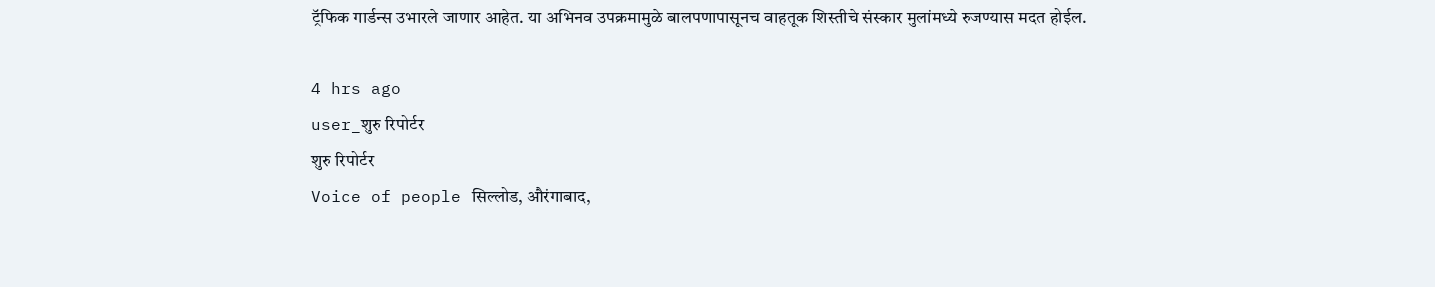ट्रॅफिक गार्डन्स उभारले जाणार आहेत. या अभिनव उपक्रमामुळे बालपणापासूनच वाहतूक शिस्तीचे संस्कार मुलांमध्ये रुजण्यास मदत होईल.

4 hrs ago
user_शुरु रिपोर्टर
शुरु रिपोर्टर
Voice of people सिल्लोड, औरंगाबाद,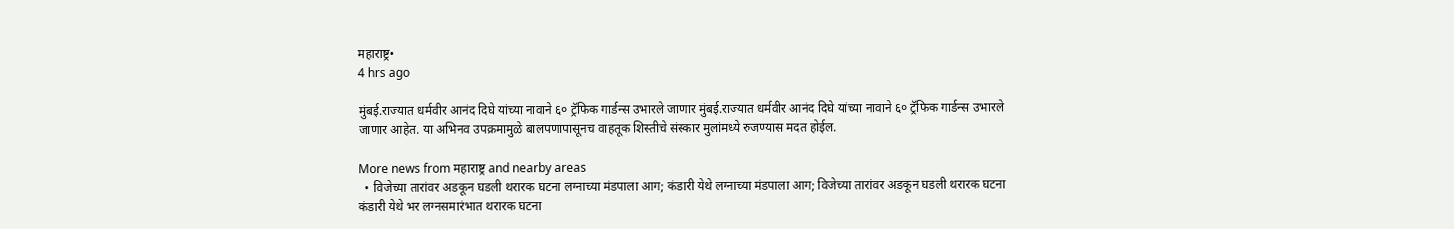महाराष्ट्र•
4 hrs ago

मुंबई.राज्यात धर्मवीर आनंद दिघे यांच्या नावाने ६० ट्रॅफिक गार्डन्स उभारले जाणार मुंबई.राज्यात धर्मवीर आनंद दिघे यांच्या नावाने ६० ट्रॅफिक गार्डन्स उभारले जाणार आहेत. या अभिनव उपक्रमामुळे बालपणापासूनच वाहतूक शिस्तीचे संस्कार मुलांमध्ये रुजण्यास मदत होईल.

More news from महाराष्ट्र and nearby areas
  • विजेच्या तारांवर अडकून घडली थरारक घटना लग्नाच्या मंडपाला आग; कंडारी येथे लग्नाच्या मंडपाला आग; विजेच्या तारांवर अडकून घडली थरारक घटना कंडारी येथे भर लग्नसमारंभात थरारक घटना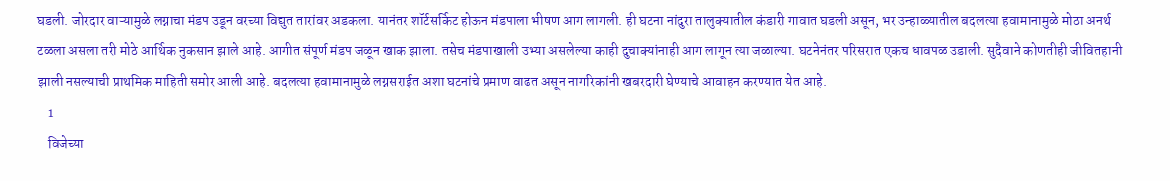घडली. जोरदार वाऱ्यामुळे लग्नाचा मंडप उडून वरच्या विद्युत तारांवर अडकला. यानंतर शॉर्टसर्किट होऊन मंडपाला भीषण आग लागली. ही घटना नांदुरा तालुक्यातील कंडारी गावात घडली असून, भर उन्हाळ्यातील बदलत्या हवामानामुळे मोठा अनर्थ टळला असला तरी मोठे आर्थिक नुकसान झाले आहे. आगीत संपूर्ण मंडप जळून खाक झाला. तसेच मंडपाखाली उभ्या असलेल्या काही दुचाक्यांनाही आग लागून त्या जळाल्या. घटनेनंतर परिसरात एकच धावपळ उडाली. सुदैवाने कोणतीही जीवितहानी झाली नसल्याची प्राथमिक माहिती समोर आली आहे. बदलत्या हवामानामुळे लग्नसराईत अशा घटनांचे प्रमाण वाढत असून नागरिकांनी खबरदारी घेण्याचे आवाहन करण्यात येत आहे.
    1
    विजेच्या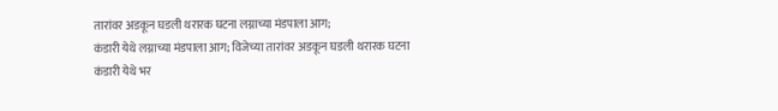तारांवर अडकून घडली थरारक घटना लग्नाच्या मंडपाला आग;
कंडारी येथे लग्नाच्या मंडपाला आग; विजेच्या तारांवर अडकून घडली थरारक घटना
कंडारी येथे भर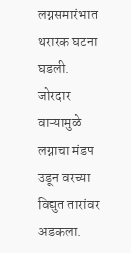लग्नसमारंभात थरारक घटना घडली. जोरदार वाऱ्यामुळे लग्नाचा मंडप उडून वरच्या विद्युत तारांवर अडकला.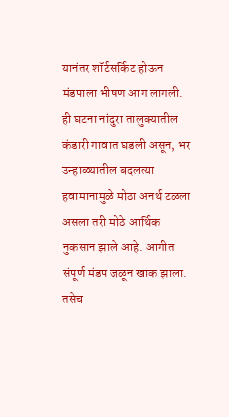यानंतर शॉर्टसर्किट होऊन मंडपाला भीषण आग लागली.
ही घटना नांदुरा तालुक्यातील कंडारी गावात घडली असून, भर उन्हाळ्यातील बदलत्या हवामानामुळे मोठा अनर्थ टळला असला तरी मोठे आर्थिक नुकसान झाले आहे. आगीत संपूर्ण मंडप जळून खाक झाला. तसेच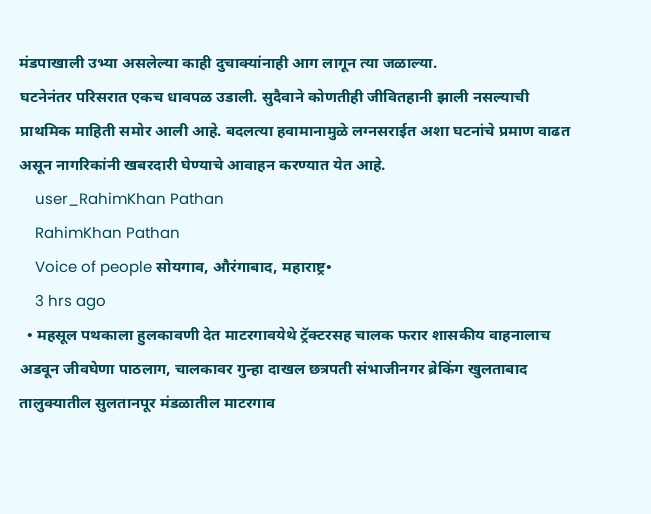मंडपाखाली उभ्या असलेल्या काही दुचाक्यांनाही आग लागून त्या जळाल्या.
घटनेनंतर परिसरात एकच धावपळ उडाली. सुदैवाने कोणतीही जीवितहानी झाली नसल्याची प्राथमिक माहिती समोर आली आहे. बदलत्या हवामानामुळे लग्नसराईत अशा घटनांचे प्रमाण वाढत असून नागरिकांनी खबरदारी घेण्याचे आवाहन करण्यात येत आहे.
    user_RahimKhan Pathan
    RahimKhan Pathan
    Voice of people सोयगाव, औरंगाबाद, महाराष्ट्र•
    3 hrs ago
  • महसूल पथकाला हुलकावणी देत माटरगावयेथे ट्रॅक्टरसह चालक फरार शासकीय वाहनालाच अडवून जीवघेणा पाठलाग, चालकावर गुन्हा दाखल छत्रपती संभाजीनगर ब्रेकिंग खुलताबाद तालुक्यातील सुलतानपूर मंडळातील माटरगाव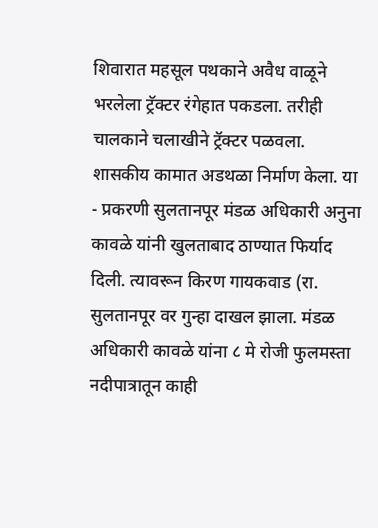शिवारात महसूल पथकाने अवैध वाळूने भरलेला ट्रॅक्टर रंगेहात पकडला. तरीही चालकाने चलाखीने ट्रॅक्टर पळवला. शासकीय कामात अडथळा निर्माण केला. या - प्रकरणी सुलतानपूर मंडळ अधिकारी अनुना कावळे यांनी खुलताबाद ठाण्यात फिर्याद दिली. त्यावरून किरण गायकवाड (रा. सुलतानपूर वर गुन्हा दाखल झाला. मंडळ अधिकारी कावळे यांना ८ मे रोजी फुलमस्ता नदीपात्रातून काही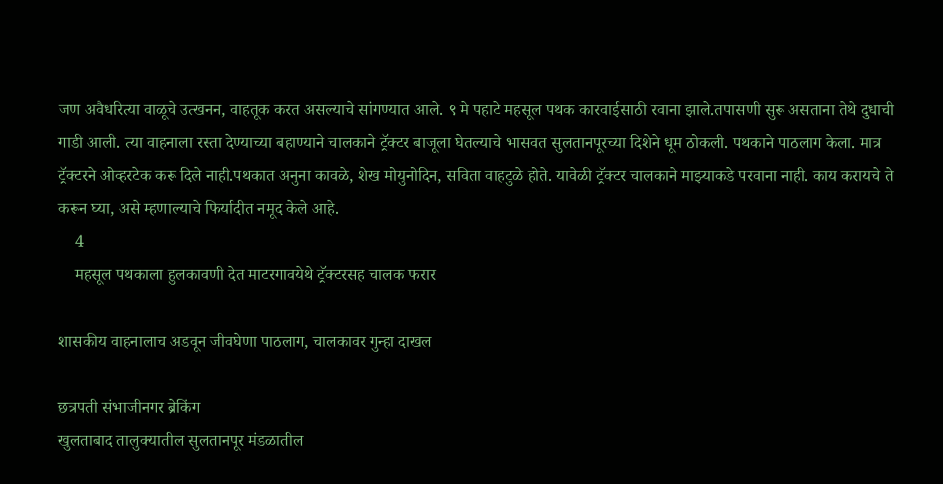जण अवैधरित्या वाळूचे उत्खनन, वाहतूक करत असल्याचे सांगण्यात आले. ९ मे पहाटे महसूल पथक कारवाईसाठी रवाना झाले.तपासणी सुरू असताना तेथे दुधाची गाडी आली. त्या वाहनाला रस्ता देण्याच्या बहाण्याने चालकाने ट्रॅक्टर बाजूला घेतल्याचे भासवत सुलतानपूरच्या दिशेने धूम ठोकली. पथकाने पाठलाग केला. मात्र ट्रॅक्टरने ओव्हरटेक करू दिले नाही.पथकात अनुना कावळे, शेख मोयुनोदिन, सविता वाहटुळे होते. यावेळी ट्रॅक्टर चालकाने माझ्याकडे परवाना नाही. काय करायचे ते करून घ्या, असे म्हणाल्याचे फिर्यादीत नमूद केले आहे.
    4
    महसूल पथकाला हुलकावणी देत माटरगावयेथे ट्रॅक्टरसह चालक फरार

शासकीय वाहनालाच अडवून जीवघेणा पाठलाग, चालकावर गुन्हा दाखल

छत्रपती संभाजीनगर ब्रेकिंग
खुलताबाद तालुक्यातील सुलतानपूर मंडळातील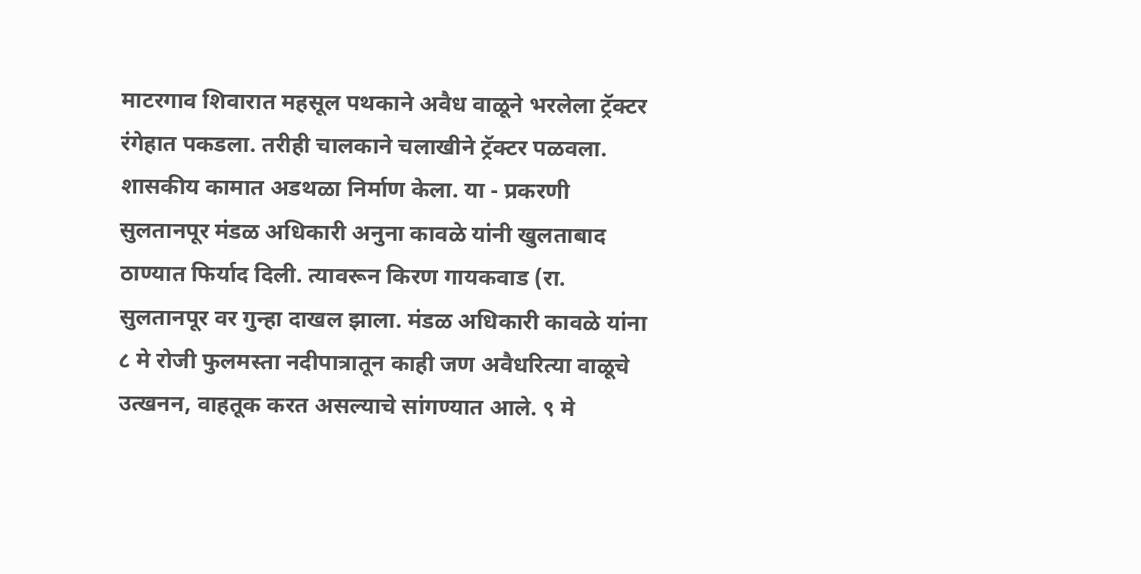माटरगाव शिवारात महसूल पथकाने अवैध वाळूने भरलेला ट्रॅक्टर रंगेहात पकडला. तरीही चालकाने चलाखीने ट्रॅक्टर पळवला. शासकीय कामात अडथळा निर्माण केला. या - प्रकरणी सुलतानपूर मंडळ अधिकारी अनुना कावळे यांनी खुलताबाद ठाण्यात फिर्याद दिली. त्यावरून किरण गायकवाड (रा. सुलतानपूर वर गुन्हा दाखल झाला. मंडळ अधिकारी कावळे यांना ८ मे रोजी फुलमस्ता नदीपात्रातून काही जण अवैधरित्या वाळूचे उत्खनन, वाहतूक करत असल्याचे सांगण्यात आले. ९ मे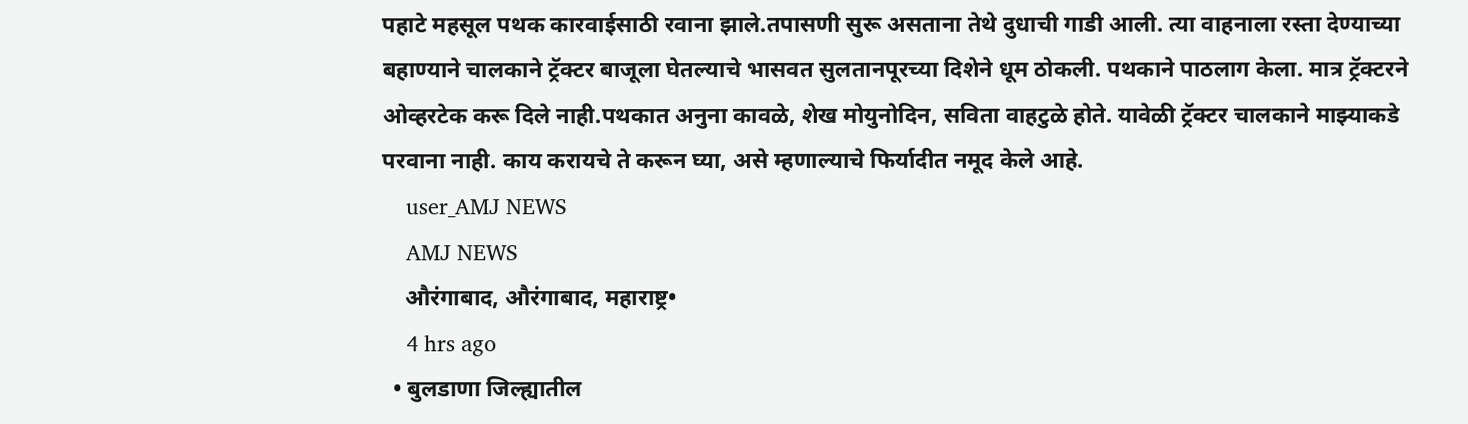पहाटे महसूल पथक कारवाईसाठी रवाना झाले.तपासणी सुरू असताना तेथे दुधाची गाडी आली. त्या वाहनाला रस्ता देण्याच्या बहाण्याने चालकाने ट्रॅक्टर बाजूला घेतल्याचे भासवत सुलतानपूरच्या दिशेने धूम ठोकली. पथकाने पाठलाग केला. मात्र ट्रॅक्टरने ओव्हरटेक करू दिले नाही.पथकात अनुना कावळे, शेख मोयुनोदिन, सविता वाहटुळे होते. यावेळी ट्रॅक्टर चालकाने माझ्याकडे परवाना नाही. काय करायचे ते करून घ्या, असे म्हणाल्याचे फिर्यादीत नमूद केले आहे.
    user_AMJ NEWS
    AMJ NEWS
    औरंगाबाद, औरंगाबाद, महाराष्ट्र•
    4 hrs ago
  • बुलडाणा जिल्ह्यातील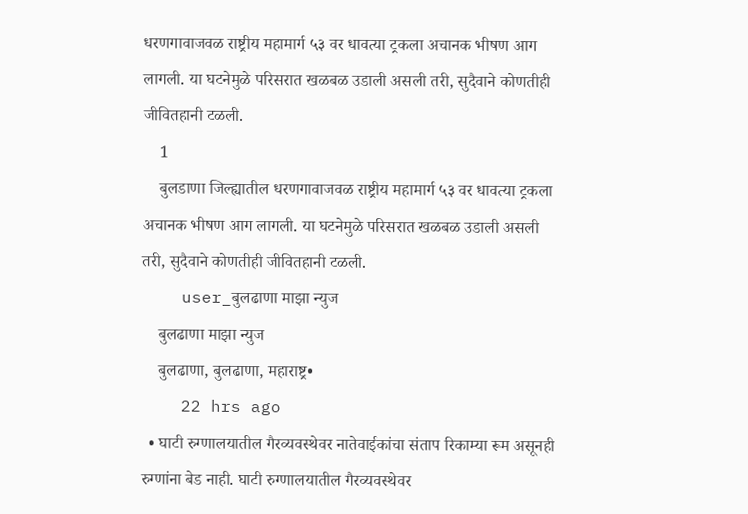धरणगावाजवळ राष्ट्रीय महामार्ग ५३ वर धावत्या ट्रकला अचानक भीषण आग लागली. या घटनेमुळे परिसरात खळबळ उडाली असली तरी, सुदैवाने कोणतीही जीवितहानी टळली.
    1
    बुलडाणा जिल्ह्यातील धरणगावाजवळ राष्ट्रीय महामार्ग ५३ वर धावत्या ट्रकला अचानक भीषण आग लागली. या घटनेमुळे परिसरात खळबळ उडाली असली तरी, सुदैवाने कोणतीही जीवितहानी टळली.
    user_बुलढाणा माझा न्युज
    बुलढाणा माझा न्युज
    बुलढाणा, बुलढाणा, महाराष्ट्र•
    22 hrs ago
  • घाटी रुग्णालयातील गैरव्यवस्थेवर नातेवाईकांचा संताप रिकाम्या रूम असूनही रुग्णांना बेड नाही. घाटी रुग्णालयातील गैरव्यवस्थेवर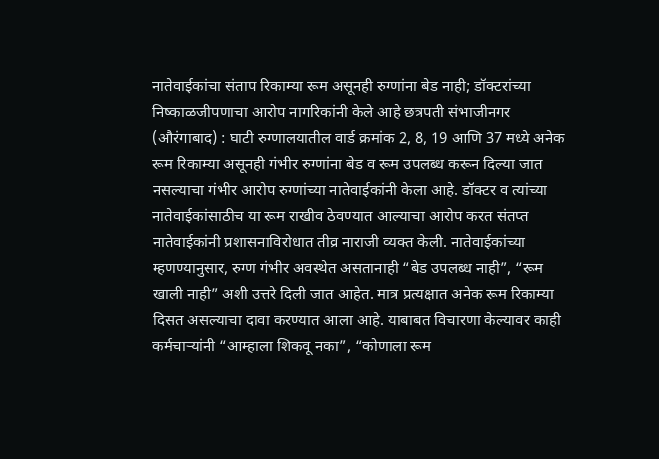नातेवाईकांचा संताप रिकाम्या रूम असूनही रुग्णांना बेड नाही; डॉक्टरांच्या निष्काळजीपणाचा आरोप नागरिकांनी केले आहे छत्रपती संभाजीनगर (औरंगाबाद) : घाटी रुग्णालयातील वार्ड क्रमांक 2, 8, 19 आणि 37 मध्ये अनेक रूम रिकाम्या असूनही गंभीर रुग्णांना बेड व रूम उपलब्ध करून दिल्या जात नसल्याचा गंभीर आरोप रुग्णांच्या नातेवाईकांनी केला आहे. डॉक्टर व त्यांच्या नातेवाईकांसाठीच या रूम राखीव ठेवण्यात आल्याचा आरोप करत संतप्त नातेवाईकांनी प्रशासनाविरोधात तीव्र नाराजी व्यक्त केली. नातेवाईकांच्या म्हणण्यानुसार, रुग्ण गंभीर अवस्थेत असतानाही “बेड उपलब्ध नाही”, “रूम खाली नाही” अशी उत्तरे दिली जात आहेत. मात्र प्रत्यक्षात अनेक रूम रिकाम्या दिसत असल्याचा दावा करण्यात आला आहे. याबाबत विचारणा केल्यावर काही कर्मचाऱ्यांनी “आम्हाला शिकवू नका”, “कोणाला रूम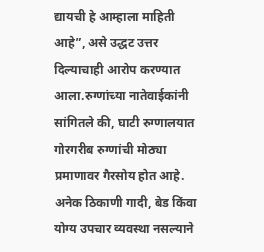द्यायची हे आम्हाला माहिती आहे”, असे उद्धट उत्तर दिल्याचाही आरोप करण्यात आला.रुग्णांच्या नातेवाईकांनी सांगितले की, घाटी रुग्णालयात गोरगरीब रुग्णांची मोठ्या प्रमाणावर गैरसोय होत आहे. अनेक ठिकाणी गादी, बेड किंवा योग्य उपचार व्यवस्था नसल्याने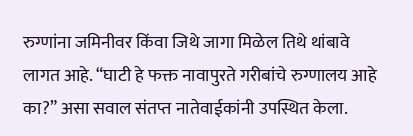रुग्णांना जमिनीवर किंवा जिथे जागा मिळेल तिथे थांबावे लागत आहे. “घाटी हे फक्त नावापुरते गरीबांचे रुग्णालय आहे का?” असा सवाल संतप्त नातेवाईकांनी उपस्थित केला.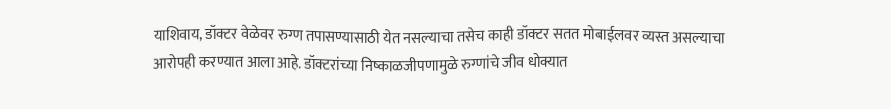याशिवाय, डॉक्टर वेळेवर रुग्ण तपासण्यासाठी येत नसल्याचा तसेच काही डॉक्टर सतत मोबाईलवर व्यस्त असल्याचा आरोपही करण्यात आला आहे. डॉक्टरांच्या निष्काळजीपणामुळे रुग्णांचे जीव धोक्यात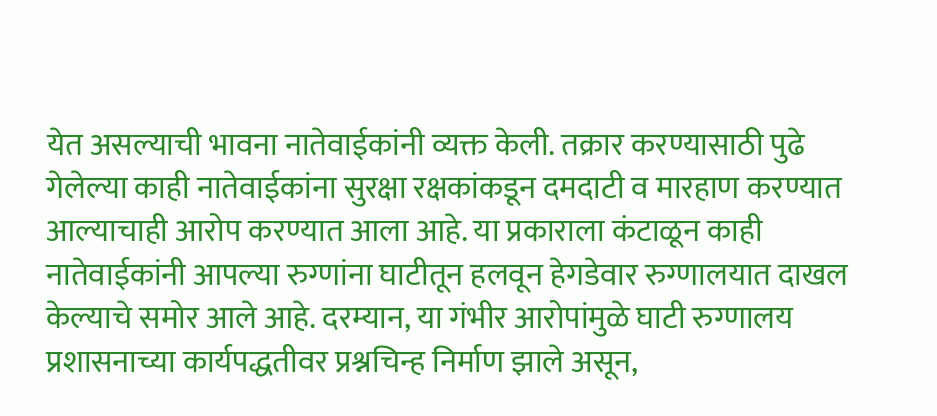येत असल्याची भावना नातेवाईकांनी व्यक्त केली. तक्रार करण्यासाठी पुढे गेलेल्या काही नातेवाईकांना सुरक्षा रक्षकांकडून दमदाटी व मारहाण करण्यात आल्याचाही आरोप करण्यात आला आहे. या प्रकाराला कंटाळून काही नातेवाईकांनी आपल्या रुग्णांना घाटीतून हलवून हेगडेवार रुग्णालयात दाखल केल्याचे समोर आले आहे. दरम्यान, या गंभीर आरोपांमुळे घाटी रुग्णालय प्रशासनाच्या कार्यपद्धतीवर प्रश्नचिन्ह निर्माण झाले असून,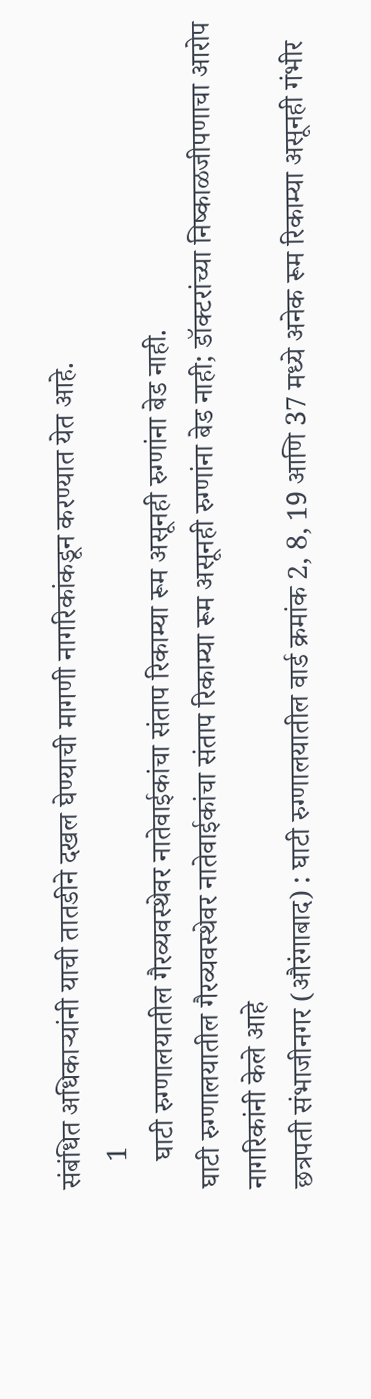संबंधित अधिकाऱ्यांनी याची तातडीने दखल घेण्याची मागणी नागरिकांकडून करण्यात येत आहे.
    1
    घाटी रुग्णालयातील गैरव्यवस्थेवर नातेवाईकांचा संताप रिकाम्या रूम असूनही रुग्णांना बेड नाही.
घाटी रुग्णालयातील गैरव्यवस्थेवर नातेवाईकांचा संताप रिकाम्या रूम असूनही रुग्णांना बेड नाही; डॉक्टरांच्या निष्काळजीपणाचा आरोप
नागरिकांनी केले आहे
छत्रपती संभाजीनगर (औरंगाबाद) : घाटी रुग्णालयातील वार्ड क्रमांक 2, 8, 19 आणि 37 मध्ये अनेक रूम रिकाम्या असूनही गंभीर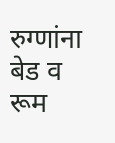रुग्णांना बेड व रूम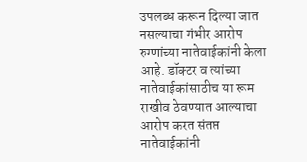उपलब्ध करून दिल्या जात नसल्याचा गंभीर आरोप रुग्णांच्या नातेवाईकांनी केला आहे. डॉक्टर व त्यांच्या नातेवाईकांसाठीच या रूम राखीव ठेवण्यात आल्याचा आरोप करत संतप्त नातेवाईकांनी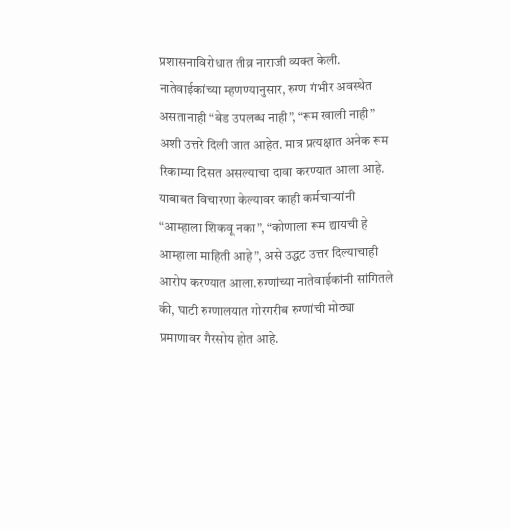प्रशासनाविरोधात तीव्र नाराजी व्यक्त केली.
नातेवाईकांच्या म्हणण्यानुसार, रुग्ण गंभीर अवस्थेत असतानाही “बेड उपलब्ध नाही”, “रूम खाली नाही” अशी उत्तरे दिली जात आहेत. मात्र प्रत्यक्षात अनेक रूम रिकाम्या दिसत असल्याचा दावा करण्यात आला आहे. याबाबत विचारणा केल्यावर काही कर्मचाऱ्यांनी “आम्हाला शिकवू नका”, “कोणाला रूम द्यायची हे आम्हाला माहिती आहे”, असे उद्धट उत्तर दिल्याचाही आरोप करण्यात आला.रुग्णांच्या नातेवाईकांनी सांगितले की, घाटी रुग्णालयात गोरगरीब रुग्णांची मोठ्या प्रमाणावर गैरसोय होत आहे.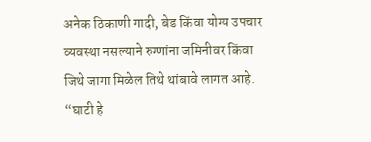अनेक ठिकाणी गादी, बेड किंवा योग्य उपचार व्यवस्था नसल्याने रुग्णांना जमिनीवर किंवा जिथे जागा मिळेल तिथे थांबावे लागत आहे. “घाटी हे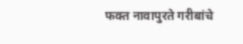फक्त नावापुरते गरीबांचे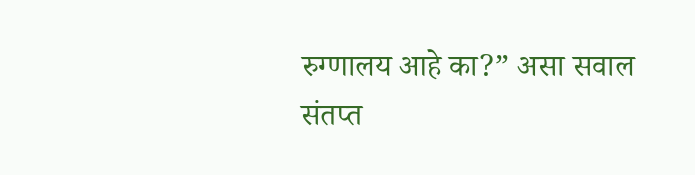रुग्णालय आहे का?” असा सवाल संतप्त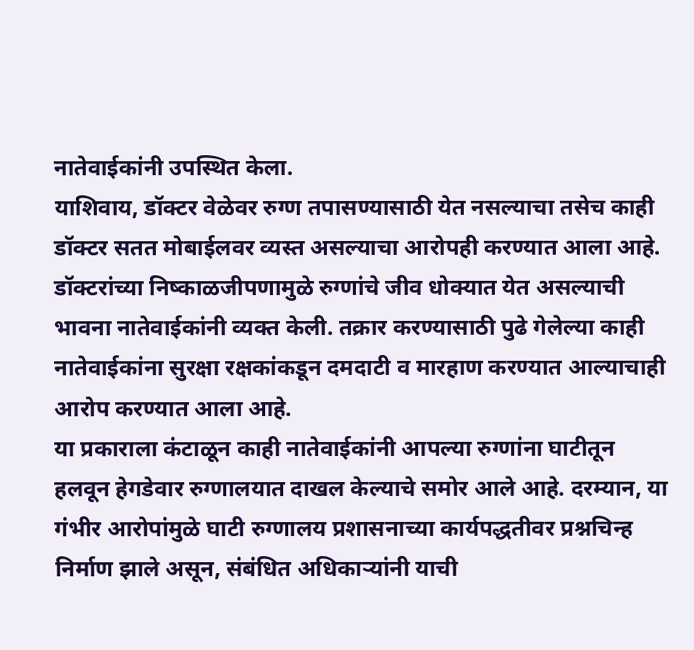नातेवाईकांनी उपस्थित केला.
याशिवाय, डॉक्टर वेळेवर रुग्ण तपासण्यासाठी येत नसल्याचा तसेच काही डॉक्टर सतत मोबाईलवर व्यस्त असल्याचा आरोपही करण्यात आला आहे. डॉक्टरांच्या निष्काळजीपणामुळे रुग्णांचे जीव धोक्यात येत असल्याची भावना नातेवाईकांनी व्यक्त केली. तक्रार करण्यासाठी पुढे गेलेल्या काही नातेवाईकांना सुरक्षा रक्षकांकडून दमदाटी व मारहाण करण्यात आल्याचाही आरोप करण्यात आला आहे.
या प्रकाराला कंटाळून काही नातेवाईकांनी आपल्या रुग्णांना घाटीतून हलवून हेगडेवार रुग्णालयात दाखल केल्याचे समोर आले आहे. दरम्यान, या गंभीर आरोपांमुळे घाटी रुग्णालय प्रशासनाच्या कार्यपद्धतीवर प्रश्नचिन्ह निर्माण झाले असून, संबंधित अधिकाऱ्यांनी याची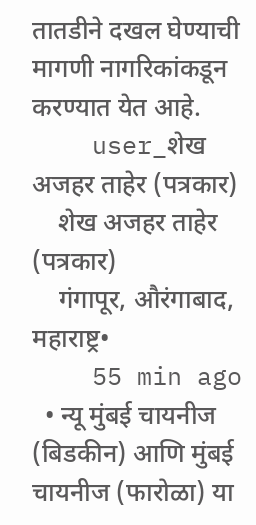तातडीने दखल घेण्याची मागणी नागरिकांकडून करण्यात येत आहे.
    user_शेख अजहर ताहेर (पत्रकार)
    शेख अजहर ताहेर (पत्रकार)
    गंगापूर, औरंगाबाद, महाराष्ट्र•
    55 min ago
  • न्यू मुंबई चायनीज (बिडकीन) आणि मुंबई चायनीज (फारोळा) या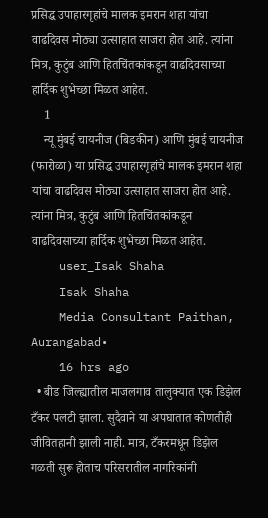प्रसिद्ध उपाहारगृहांचे मालक इमरान शहा यांचा वाढदिवस मोठ्या उत्साहात साजरा होत आहे. त्यांना मित्र, कुटुंब आणि हितचिंतकांकडून वाढदिवसाच्या हार्दिक शुभेच्छा मिळत आहेत.
    1
    न्यू मुंबई चायनीज (बिडकीन) आणि मुंबई चायनीज (फारोळा) या प्रसिद्ध उपाहारगृहांचे मालक इमरान शहा यांचा वाढदिवस मोठ्या उत्साहात साजरा होत आहे. त्यांना मित्र, कुटुंब आणि हितचिंतकांकडून वाढदिवसाच्या हार्दिक शुभेच्छा मिळत आहेत.
    user_Isak Shaha
    Isak Shaha
    Media Consultant Paithan, Aurangabad•
    16 hrs ago
  • बीड जिल्ह्यातील माजलगाव तालुक्यात एक डिझेल टँकर पलटी झाला. सुदैवाने या अपघातात कोणतीही जीवितहानी झाली नाही. मात्र, टँकरमधून डिझेल गळती सुरू होताच परिसरातील नागरिकांनी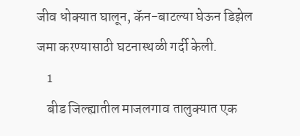जीव धोक्यात घालून, कॅन-बाटल्या घेऊन डिझेल जमा करण्यासाठी घटनास्थळी गर्दी केली.
    1
    बीड जिल्ह्यातील माजलगाव तालुक्यात एक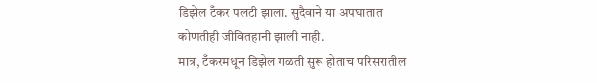डिझेल टँकर पलटी झाला. सुदैवाने या अपघातात कोणतीही जीवितहानी झाली नाही.
मात्र, टँकरमधून डिझेल गळती सुरू होताच परिसरातील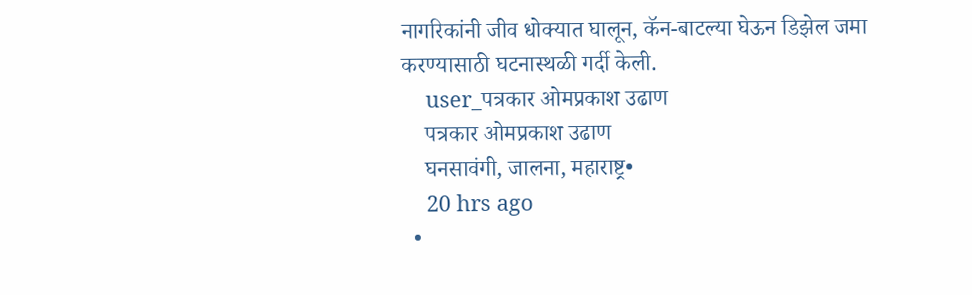नागरिकांनी जीव धोक्यात घालून, कॅन-बाटल्या घेऊन डिझेल जमा करण्यासाठी घटनास्थळी गर्दी केली.
    user_पत्रकार ओमप्रकाश उढाण
    पत्रकार ओमप्रकाश उढाण
    घनसावंगी, जालना, महाराष्ट्र•
    20 hrs ago
  •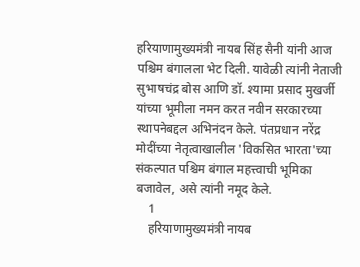हरियाणामुख्यमंत्री नायब सिंह सैनी यांनी आज पश्चिम बंगालला भेट दिली. यावेळी त्यांनी नेताजी सुभाषचंद्र बोस आणि डॉ. श्यामा प्रसाद मुखर्जी यांच्या भूमीला नमन करत नवीन सरकारच्या स्थापनेबद्दल अभिनंदन केले. पंतप्रधान नरेंद्र मोदींच्या नेतृत्वाखालील 'विकसित भारता'च्या संकल्पात पश्चिम बंगाल महत्त्वाची भूमिका बजावेल, असे त्यांनी नमूद केले.
    1
    हरियाणामुख्यमंत्री नायब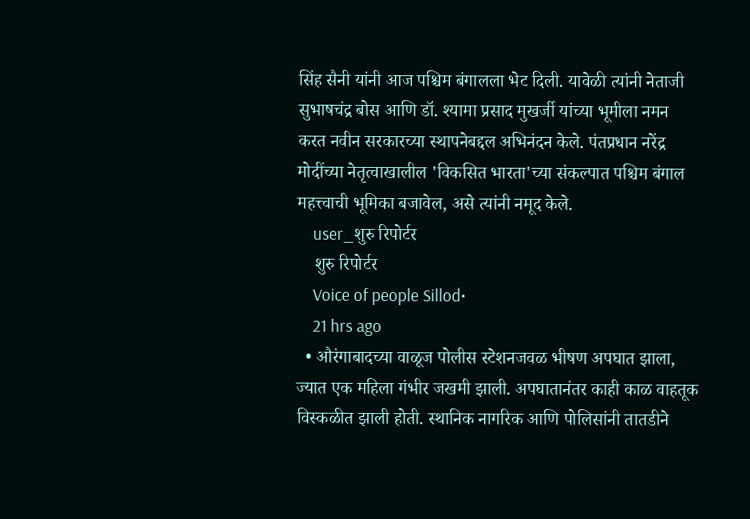सिंह सैनी यांनी आज पश्चिम बंगालला भेट दिली. यावेळी त्यांनी नेताजी सुभाषचंद्र बोस आणि डॉ. श्यामा प्रसाद मुखर्जी यांच्या भूमीला नमन करत नवीन सरकारच्या स्थापनेबद्दल अभिनंदन केले. पंतप्रधान नरेंद्र मोदींच्या नेतृत्वाखालील 'विकसित भारता'च्या संकल्पात पश्चिम बंगाल महत्त्वाची भूमिका बजावेल, असे त्यांनी नमूद केले.
    user_शुरु रिपोर्टर
    शुरु रिपोर्टर
    Voice of people Sillod•
    21 hrs ago
  • औरंगाबादच्या वाळूज पोलीस स्टेशनजवळ भीषण अपघात झाला, ज्यात एक महिला गंभीर जखमी झाली. अपघातानंतर काही काळ वाहतूक विस्कळीत झाली होती. स्थानिक नागरिक आणि पोलिसांनी तातडीने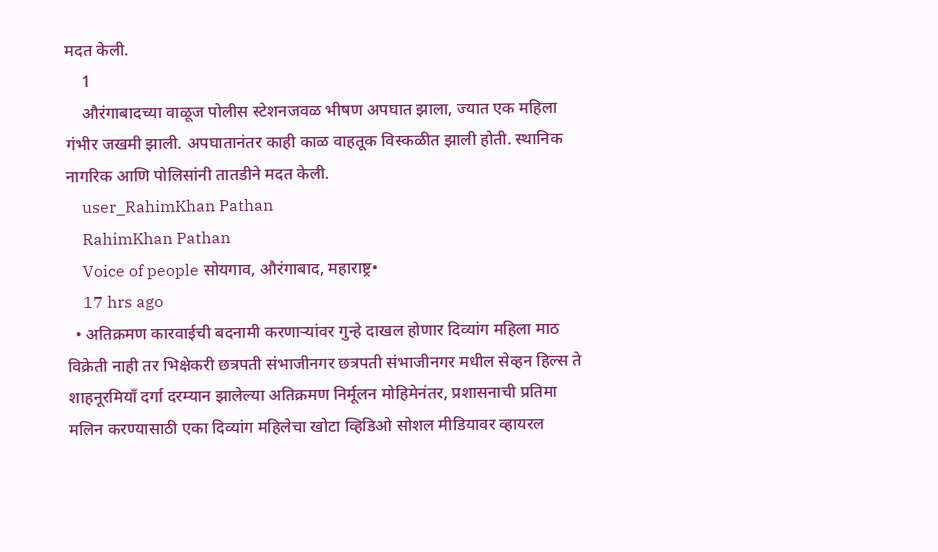मदत केली.
    1
    औरंगाबादच्या वाळूज पोलीस स्टेशनजवळ भीषण अपघात झाला, ज्यात एक महिला गंभीर जखमी झाली. अपघातानंतर काही काळ वाहतूक विस्कळीत झाली होती. स्थानिक नागरिक आणि पोलिसांनी तातडीने मदत केली.
    user_RahimKhan Pathan
    RahimKhan Pathan
    Voice of people सोयगाव, औरंगाबाद, महाराष्ट्र•
    17 hrs ago
  • अतिक्रमण कारवाईची बदनामी करणाऱ्यांवर गुन्हे दाखल होणार दिव्यांग महिला माठ विक्रेती नाही तर भिक्षेकरी छत्रपती संभाजीनगर छत्रपती संभाजीनगर मधील सेव्हन हिल्स ते शाहनूरमियाँ दर्गा दरम्यान झालेल्या अतिक्रमण निर्मूलन मोहिमेनंतर, प्रशासनाची प्रतिमा मलिन करण्यासाठी एका दिव्यांग महिलेचा खोटा व्हिडिओ सोशल मीडियावर व्हायरल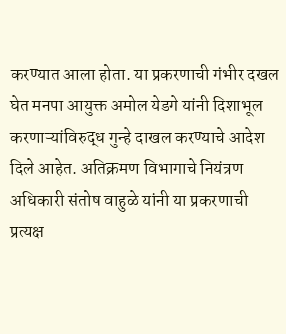करण्यात आला होता. या प्रकरणाची गंभीर दखल घेत मनपा आयुक्त अमोल येडगे यांनी दिशाभूल करणाऱ्यांविरुद्ध गुन्हे दाखल करण्याचे आदेश दिले आहेत. अतिक्रमण विभागाचे नियंत्रण अधिकारी संतोष वाहुळे यांनी या प्रकरणाची प्रत्यक्ष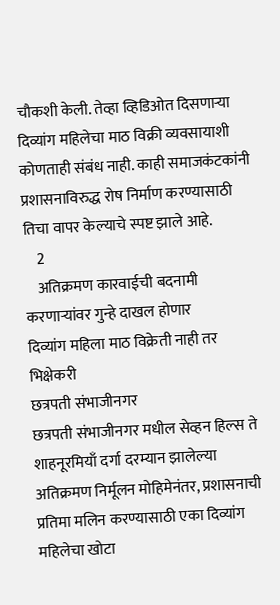चौकशी केली. तेव्हा व्हिडिओत दिसणाऱ्या दिव्यांग महिलेचा माठ विक्री व्यवसायाशी कोणताही संबंध नाही. काही समाजकंटकांनी प्रशासनाविरुद्ध रोष निर्माण करण्यासाठी तिचा वापर केल्याचे स्पष्ट झाले आहे.
    2
    अतिक्रमण कारवाईची बदनामी करणाऱ्यांवर गुन्हे दाखल होणार
दिव्यांग महिला माठ विक्रेती नाही तर भिक्षेकरी
छत्रपती संभाजीनगर
छत्रपती संभाजीनगर मधील सेव्हन हिल्स ते शाहनूरमियाँ दर्गा दरम्यान झालेल्या अतिक्रमण निर्मूलन मोहिमेनंतर, प्रशासनाची प्रतिमा मलिन करण्यासाठी एका दिव्यांग महिलेचा खोटा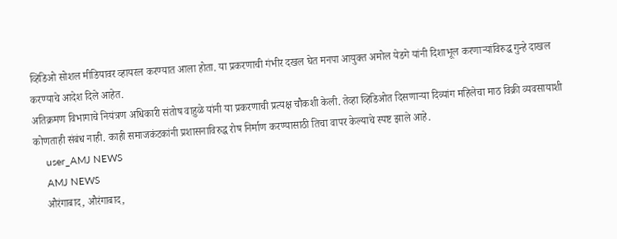व्हिडिओ सोशल मीडियावर व्हायरल करण्यात आला होता. या प्रकरणाची गंभीर दखल घेत मनपा आयुक्त अमोल येडगे यांनी दिशाभूल करणाऱ्यांविरुद्ध गुन्हे दाखल करण्याचे आदेश दिले आहेत.
अतिक्रमण विभागाचे नियंत्रण अधिकारी संतोष वाहुळे यांनी या प्रकरणाची प्रत्यक्ष चौकशी केली. तेव्हा व्हिडिओत दिसणाऱ्या दिव्यांग महिलेचा माठ विक्री व्यवसायाशी कोणताही संबंध नाही. काही समाजकंटकांनी प्रशासनाविरुद्ध रोष निर्माण करण्यासाठी तिचा वापर केल्याचे स्पष्ट झाले आहे.
    user_AMJ NEWS
    AMJ NEWS
    औरंगाबाद, औरंगाबाद,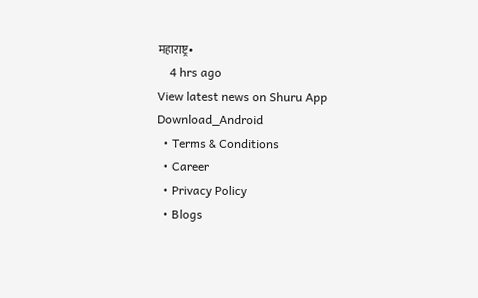महाराष्ट्र•
    4 hrs ago
View latest news on Shuru App
Download_Android
  • Terms & Conditions
  • Career
  • Privacy Policy
  • Blogs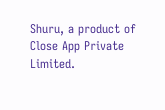Shuru, a product of Close App Private Limited.